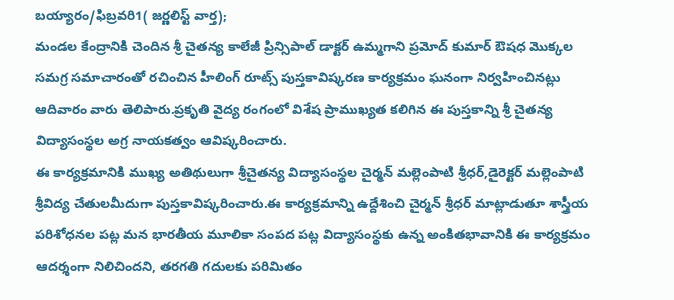బయ్యారం/ఫిబ్రవరి1( జర్ణలిస్ట్ వార్త);
మండల కేంద్రానికి చెందిన శ్రీ చైతన్య కాలేజీ ప్రిన్సిపాల్ డాక్టర్ ఉమ్మగాని ప్రమోద్ కుమార్ ఔషధ మొక్కల సమగ్ర సమాచారంతో రచించిన హీలింగ్ రూట్స్ పుస్తకావిష్కరణ కార్యక్రమం ఘనంగా నిర్వహించినట్లు ఆదివారం వారు తెలిపారు.ప్రకృతి వైద్య రంగంలో విశేష ప్రాముఖ్యత కలిగిన ఈ పుస్తకాన్ని శ్రీ చైతన్య విద్యాసంస్థల అగ్ర నాయకత్వం ఆవిష్కరించారు.
ఈ కార్యక్రమానికి ముఖ్య అతిథులుగా శ్రీచైతన్య విద్యాసంస్థల చైర్మన్ మల్లెంపాటి శ్రీధర్,డైరెక్టర్ మల్లెంపాటి శ్రీవిద్య చేతులమీదుగా పుస్తకావిష్కరించారు.ఈ కార్యక్రమాన్ని ఉద్దేశించి చైర్మన్ శ్రీధర్ మాట్లాడుతూ శాస్త్రీయ పరిశోధనల పట్ల మన భారతీయ మూలికా సంపద పట్ల విద్యాసంస్థకు ఉన్న అంకితభావానికి ఈ కార్యక్రమం ఆదర్శంగా నిలిచిందని, తరగతి గదులకు పరిమితం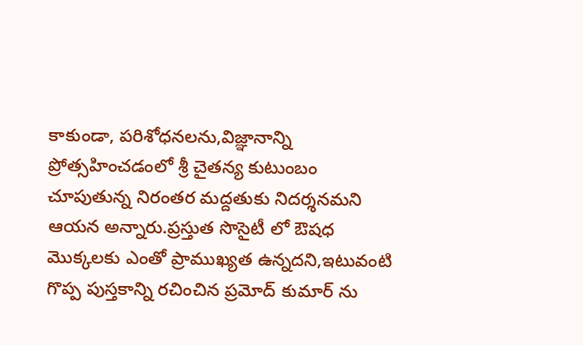కాకుండా, పరిశోధనలను,విజ్ఞానాన్ని ప్రోత్సహించడంలో శ్రీ చైతన్య కుటుంబం చూపుతున్న నిరంతర మద్దతుకు నిదర్శనమని ఆయన అన్నారు.ప్రస్తుత సొసైటీ లో ఔషధ మొక్కలకు ఎంతో ప్రాముఖ్యత ఉన్నదని,ఇటువంటి గొప్ప పుస్తకాన్ని రచించిన ప్రమోద్ కుమార్ ను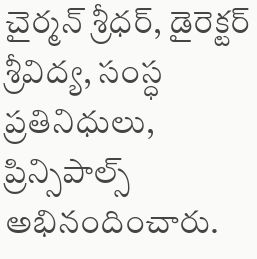చైర్మన్ శ్రీధర్, డైరెక్టర్ శ్రీవిద్య, సంస్ధ ప్రతినిధులు, ప్రిన్సిపాల్స్ అభినందించారు.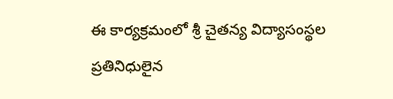ఈ కార్యక్రమంలో శ్రీ చైతన్య విద్యాసంస్థల ప్రతినిధులైన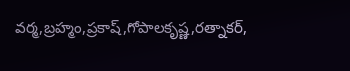వర్మ,బ్రహ్మం,ప్రకాష్,గోపాలకృష్ణ,రత్నాకర్,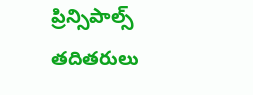ప్రిన్సిపాల్స్ తదితరులు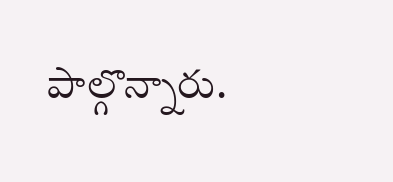పాల్గొన్నారు.